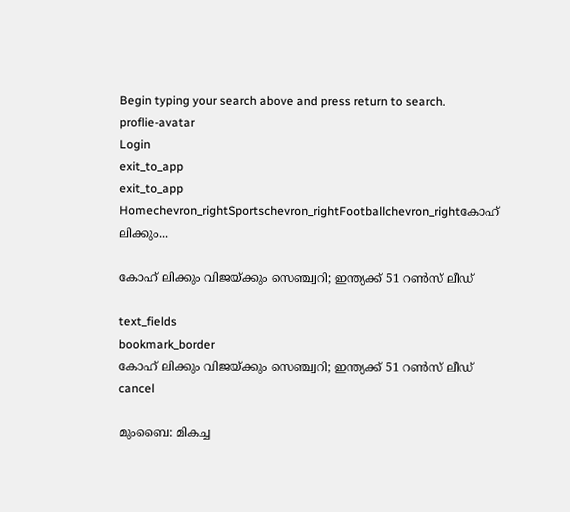Begin typing your search above and press return to search.
proflie-avatar
Login
exit_to_app
exit_to_app
Homechevron_rightSportschevron_rightFootballchevron_rightകോഹ് ലിക്കും...

കോഹ് ലിക്കും വിജയ്ക്കും സെഞ്ച്വറി; ഇന്ത്യക്ക് 51 റണ്‍സ് ലീഡ്

text_fields
bookmark_border
കോഹ് ലിക്കും വിജയ്ക്കും സെഞ്ച്വറി; ഇന്ത്യക്ക് 51 റണ്‍സ് ലീഡ്
cancel

മുംബൈ: മികച്ച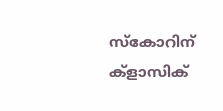സ്കോറിന് ക്ളാസിക്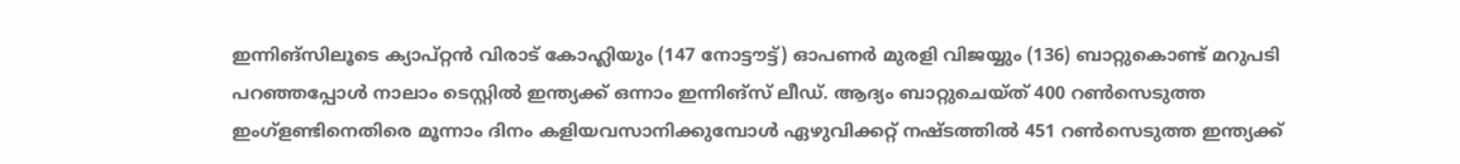ഇന്നിങ്സിലൂടെ ക്യാപ്റ്റന്‍ വിരാട് കോഹ്ലിയും (147 നോട്ടൗട്ട്) ഓപണര്‍ മുരളി വിജയ്യും (136) ബാറ്റുകൊണ്ട് മറുപടി പറഞ്ഞപ്പോള്‍ നാലാം ടെസ്റ്റില്‍ ഇന്ത്യക്ക് ഒന്നാം ഇന്നിങ്സ് ലീഡ്. ആദ്യം ബാറ്റുചെയ്ത് 400 റണ്‍സെടുത്ത ഇംഗ്ളണ്ടിനെതിരെ മൂന്നാം ദിനം കളിയവസാനിക്കുമ്പോള്‍ ഏഴുവിക്കറ്റ് നഷ്ടത്തില്‍ 451 റണ്‍സെടുത്ത ഇന്ത്യക്ക്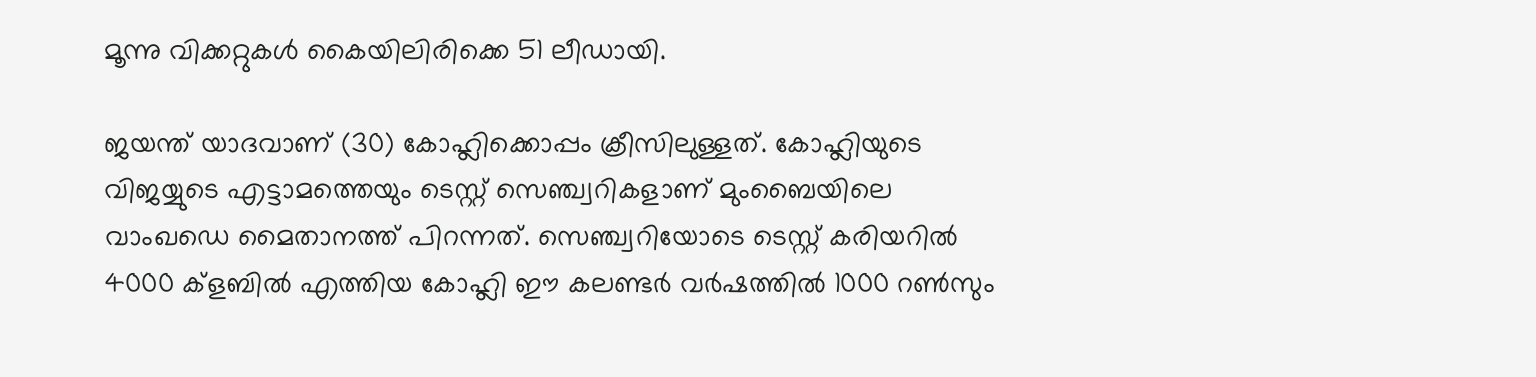മൂന്നു വിക്കറ്റുകള്‍ കൈയിലിരിക്കെ 51 ലീഡായി.

ജയന്ത് യാദവാണ് (30) കോഹ്ലിക്കൊപ്പം ക്രീസിലുള്ളത്. കോഹ്ലിയുടെ വിജയ്യുടെ എട്ടാമത്തെയും ടെസ്റ്റ് സെഞ്ച്വറികളാണ് മുംബൈയിലെ വാംഖഡെ മൈതാനത്ത് പിറന്നത്. സെഞ്ച്വറിയോടെ ടെസ്റ്റ് കരിയറില്‍ 4000 ക്ളബില്‍ എത്തിയ കോഹ്ലി ഈ കലണ്ടര്‍ വര്‍ഷത്തില്‍ 1000 റണ്‍സും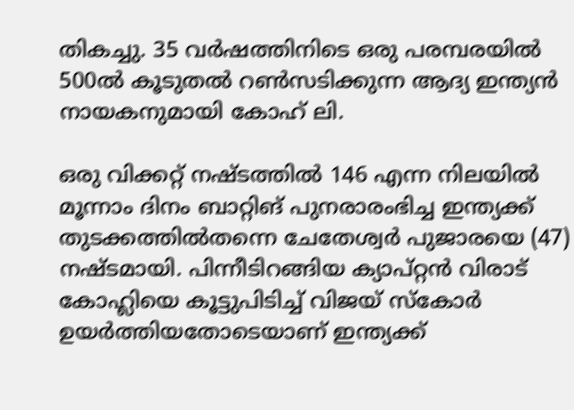തികച്ചു. 35 വര്‍ഷത്തിനിടെ ഒരു പരമ്പരയില്‍ 500ല്‍ കൂടുതല്‍ റണ്‍സടിക്കുന്ന ആദ്യ ഇന്ത്യന്‍ നായകനുമായി കോഹ് ലി.

ഒരു വിക്കറ്റ് നഷ്ടത്തില്‍ 146 എന്ന നിലയില്‍ മൂന്നാം ദിനം ബാറ്റിങ് പുനരാരംഭിച്ച ഇന്ത്യക്ക് തുടക്കത്തില്‍തന്നെ ചേതേശ്വര്‍ പുജാരയെ (47) നഷ്ടമായി. പിന്നീടിറങ്ങിയ ക്യാപ്റ്റന്‍ വിരാട് കോഹ്ലിയെ കൂട്ടുപിടിച്ച് വിജയ് സ്കോര്‍ ഉയര്‍ത്തിയതോടെയാണ് ഇന്ത്യക്ക്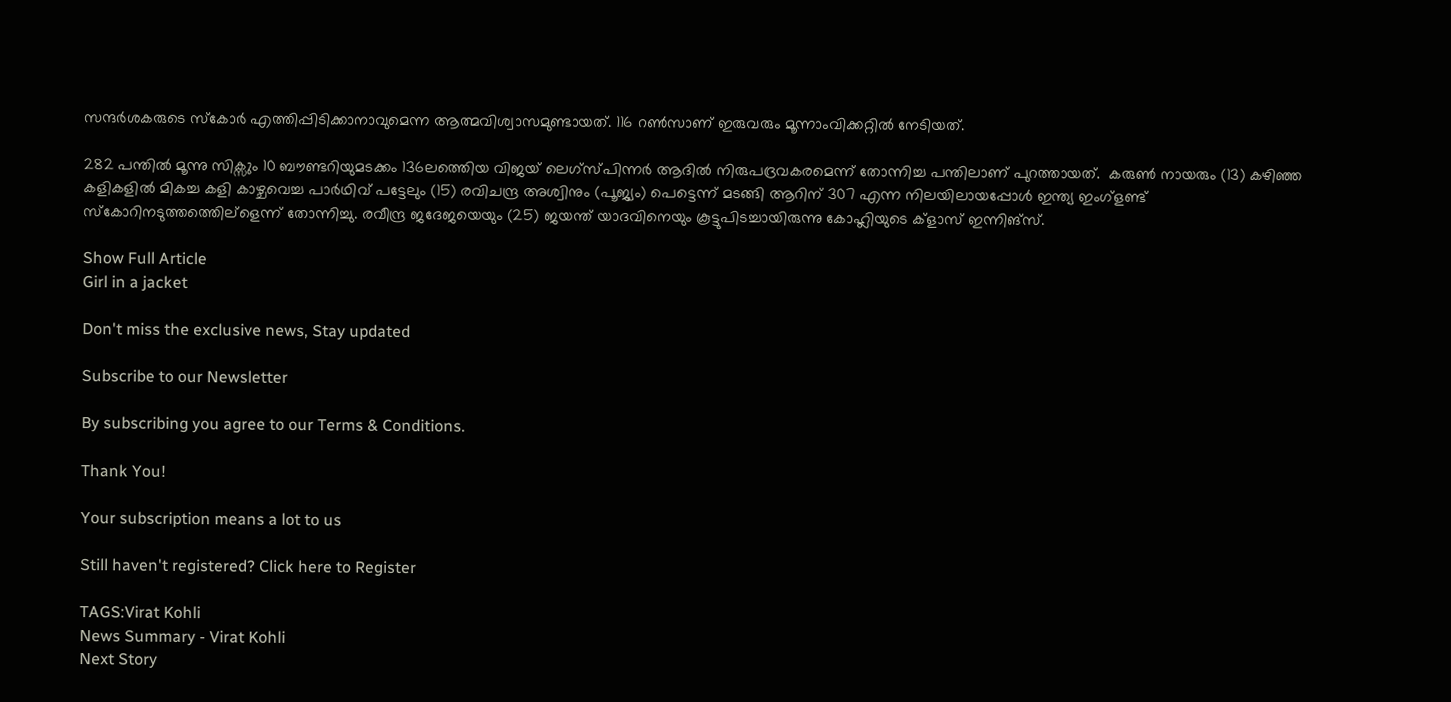സന്ദര്‍ശകരുടെ സ്കോര്‍ എത്തിപ്പിടിക്കാനാവുമെന്ന ആത്മവിശ്വാസമുണ്ടായത്. 116 റണ്‍സാണ് ഇരുവരും മൂന്നാംവിക്കറ്റില്‍ നേടിയത്.

282 പന്തില്‍ മൂന്നു സിക്സും 10 ബൗണ്ടറിയുമടക്കം 136ലത്തെിയ വിജയ് ലെഗ്സ്പിന്നര്‍ ആദില്‍ നിരുപദ്രവകരമെന്ന് തോന്നിച്ച പന്തിലാണ് പുറത്തായത്.  കരുണ്‍ നായരും (13) കഴിഞ്ഞ കളികളില്‍ മികച്ച കളി കാഴ്ചവെച്ച പാര്‍ഥിവ് പട്ടേലും (15) രവിചന്ദ്ര അശ്വിനും (പൂജ്യം) പെട്ടെന്ന് മടങ്ങി ആറിന് 307 എന്ന നിലയിലായപ്പോള്‍ ഇന്ത്യ ഇംഗ്ളണ്ട് സ്കോറിനടുത്തത്തെില്ളെന്ന് തോന്നിച്ചു. രവീന്ദ്ര ജദേജയെയും (25) ജയന്ത് യാദവിനെയും കൂട്ടുപിടച്ചായിരുന്നു കോഹ്ലിയുടെ ക്ളാസ് ഇന്നിങ്സ്.

Show Full Article
Girl in a jacket

Don't miss the exclusive news, Stay updated

Subscribe to our Newsletter

By subscribing you agree to our Terms & Conditions.

Thank You!

Your subscription means a lot to us

Still haven't registered? Click here to Register

TAGS:Virat Kohli
News Summary - Virat Kohli
Next Story